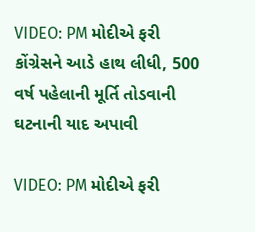VIDEO: PM મોદીએ ફરી કોંગ્રેસને આડે હાથ લીધી, 500 વર્ષ પહેલાની મૂર્તિ તોડવાની ઘટનાની યાદ અપાવી

VIDEO: PM મોદીએ ફરી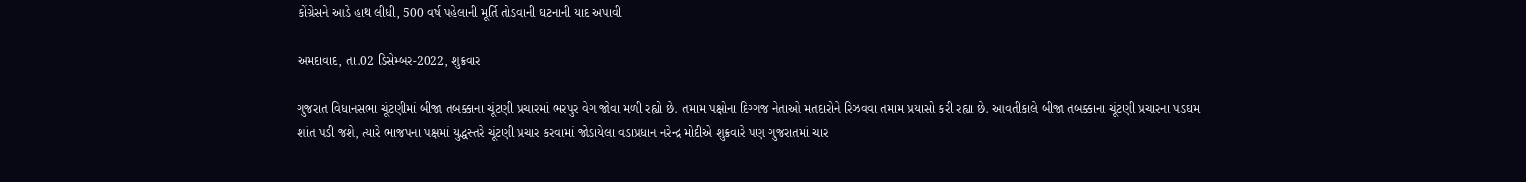કોંગ્રેસને આડે હાથ લીધી, 500 વર્ષ પહેલાની મૂર્તિ તોડવાની ઘટનાની યાદ અપાવી

અમદાવાદ, તા.02 ડિસેમ્બર-2022, શુક્રવાર

ગુજરાત વિધાનસભા ચૂંટણીમાં બીજા તબક્કાના ચૂંટણી પ્રચારમાં ભરપુર વેગ જોવા મળી રહ્યો છે. તમામ પક્ષોના દિગ્ગજ નેતાઓ મતદારોને રિઝવવા તમામ પ્રયાસો કરી રહ્યા છે. આવતીકાલે બીજા તબક્કાના ચૂંટણી પ્રચારના પડઘમ શાંત પડી જશે, ત્યારે ભાજપના પક્ષમાં યુદ્ધસ્તરે ચૂંટણી પ્રચાર કરવામાં જોડાયેલા વડાપ્રધાન નરેન્દ્ર મોદીએ શુક્રવારે પણ ગુજરાતમાં ચાર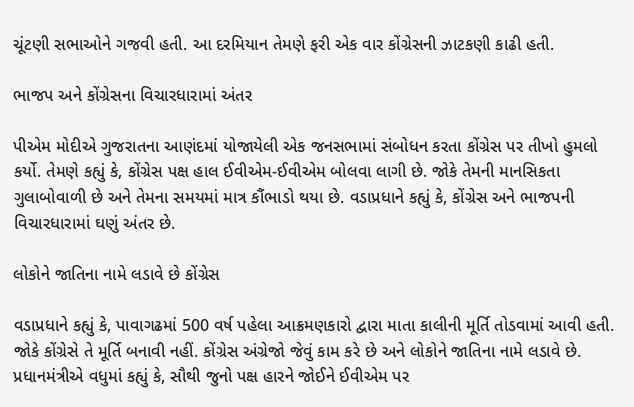ચૂંટણી સભાઓને ગજવી હતી. આ દરમિયાન તેમણે ફરી એક વાર કોંગ્રેસની ઝાટકણી કાઢી હતી.

ભાજપ અને કોંગ્રેસના વિચારધારામાં અંતર

પીએમ મોદીએ ગુજરાતના આણંદમાં યોજાયેલી એક જનસભામાં સંબોધન કરતા કોંગ્રેસ પર તીખો હુમલો કર્યો. તેમણે કહ્યું કે, કોંગ્રેસ પક્ષ હાલ ઈવીએમ-ઈવીએમ બોલવા લાગી છે. જોકે તેમની માનસિકતા ગુલાબોવાળી છે અને તેમના સમયમાં માત્ર કૌંભાડો થયા છે. વડાપ્રધાને કહ્યું કે, કોંગ્રેસ અને ભાજપની વિચારધારામાં ઘણું અંતર છે.

લોકોને જાતિના નામે લડાવે છે કોંગ્રેસ

વડાપ્રધાને કહ્યું કે, પાવાગઢમાં 500 વર્ષ પહેલા આક્રમણકારો દ્વારા માતા કાલીની મૂર્તિ તોડવામાં આવી હતી. જોકે કોંગ્રેસે તે મૂર્તિ બનાવી નહીં. કોંગ્રેસ અંગ્રેજો જેવું કામ કરે છે અને લોકોને જાતિના નામે લડાવે છે. પ્રધાનમંત્રીએ વધુમાં કહ્યું કે, સૌથી જુનો પક્ષ હારને જોઈને ઈવીએમ પર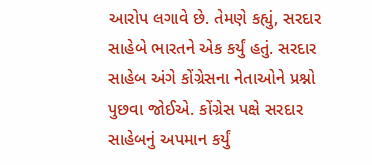આરોપ લગાવે છે. તેમણે કહ્યું, સરદાર સાહેબે ભારતને એક કર્યું હતું. સરદાર સાહેબ અંગે કોંગ્રેસના નેતાઓને પ્રશ્નો પુછવા જોઈએ. કોંગ્રેસ પક્ષે સરદાર સાહેબનું અપમાન કર્યું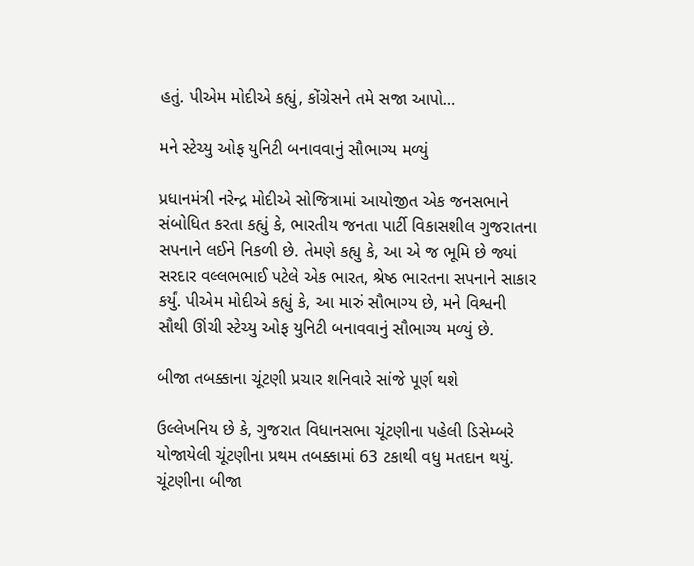હતું. પીએમ મોદીએ કહ્યું, કોંગ્રેસને તમે સજા આપો…

મને સ્ટેચ્યુ ઓફ યુનિટી બનાવવાનું સૌભાગ્ય મળ્યું

પ્રધાનમંત્રી નરેન્દ્ર મોદીએ સોજિત્રામાં આયોજીત એક જનસભાને સંબોધિત કરતા કહ્યું કે, ભારતીય જનતા પાર્ટી વિકાસશીલ ગુજરાતના સપનાને લઈને નિકળી છે. તેમણે કહ્યુ કે, આ એ જ ભૂમિ છે જ્યાં સરદાર વલ્લભભાઈ પટેલે એક ભારત, શ્રેષ્ઠ ભારતના સપનાને સાકાર કર્યું. પીએમ મોદીએ કહ્યું કે, આ મારું સૌભાગ્ય છે, મને વિશ્વની સૌથી ઊંચી સ્ટેચ્યુ ઓફ યુનિટી બનાવવાનું સૌભાગ્ય મળ્યું છે.

બીજા તબક્કાના ચૂંટણી પ્રચાર શનિવારે સાંજે પૂર્ણ થશે

ઉલ્લેખનિય છે કે, ગુજરાત વિધાનસભા ચૂંટણીના પહેલી ડિસેમ્બરે યોજાયેલી ચૂંટણીના પ્રથમ તબક્કામાં 63 ટકાથી વધુ મતદાન થયું. ચૂંટણીના બીજા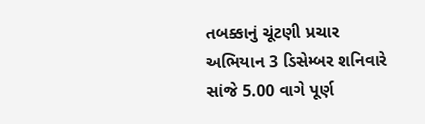તબક્કાનું ચૂંટણી પ્રચાર અભિયાન 3 ડિસેમ્બર શનિવારે સાંજે 5.00 વાગે પૂર્ણ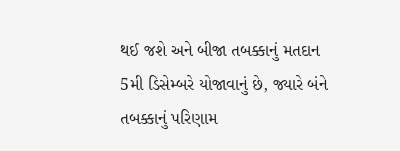થઈ જશે અને બીજા તબક્કાનું મતદાન 5મી ડિસેમ્બરે યોજાવાનું છે, જ્યારે બંને તબક્કાનું પરિણામ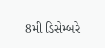8મી ડિસેમ્બરે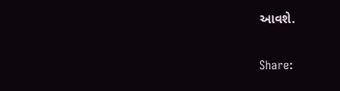આવશે.

Share: